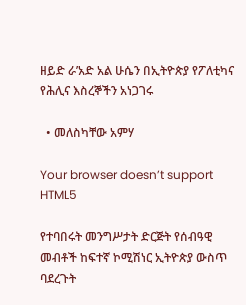ዘይድ ራ’አድ አል ሁሴን በኢትዮጵያ የፖለቲካና የሕሊና እስረኞችን አነጋገሩ

  • መለስካቸው አምሃ

Your browser doesn’t support HTML5

የተባበሩት መንግሥታት ድርጅት የሰብዓዊ መብቶች ከፍተኛ ኮሚሽነር ኢትዮጵያ ውስጥ ባደረጉት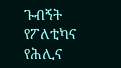ጉብኝት የፖለቲካና የሕሊና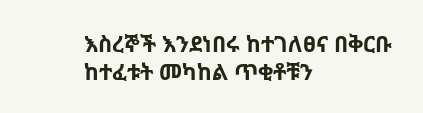እስረኞች እንደነበሩ ከተገለፀና በቅርቡ ከተፈቱት መካከል ጥቂቶቹን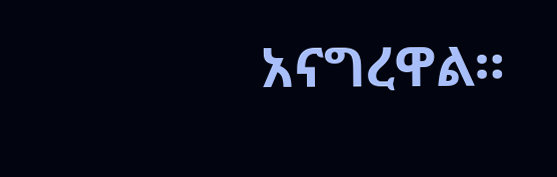አናግረዋል።